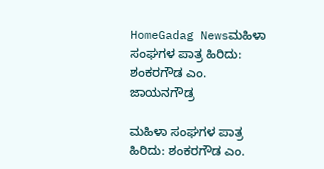HomeGadag Newsಮಹಿಳಾ ಸಂಘಗಳ ಪಾತ್ರ ಹಿರಿದು: ಶಂಕರಗೌಡ ಎಂ. ಜಾಯನಗೌಡ್ರ

ಮಹಿಳಾ ಸಂಘಗಳ ಪಾತ್ರ ಹಿರಿದು: ಶಂಕರಗೌಡ ಎಂ.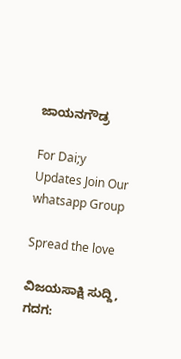ಜಾಯನಗೌಡ್ರ

For Dai;y Updates Join Our whatsapp Group

Spread the love

ವಿಜಯಸಾಕ್ಷಿ ಸುದ್ದಿ, ಗದಗ: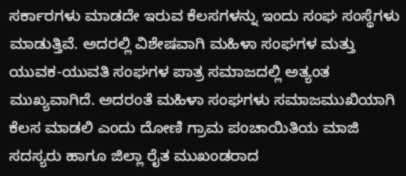ಸರ್ಕಾರಗಳು ಮಾಡದೇ ಇರುವ ಕೆಲಸಗಳನ್ನು ಇಂದು ಸಂಘ ಸಂಸ್ಥೆಗಳು ಮಾಡುತ್ತಿವೆ. ಅದರಲ್ಲಿ ವಿಶೇಷವಾಗಿ ಮಹಿಳಾ ಸಂಘಗಳ ಮತ್ತು ಯುವಕ-ಯುವತಿ ಸಂಘಗಳ ಪಾತ್ರ ಸಮಾಜದಲ್ಲಿ ಅತ್ಯಂತ ಮುಖ್ಯವಾಗಿದೆ. ಅದರಂತೆ ಮಹಿಳಾ ಸಂಘಗಳು ಸಮಾಜಮುಖಿಯಾಗಿ ಕೆಲಸ ಮಾಡಲಿ ಎಂದು ದೋಣಿ ಗ್ರಾಮ ಪಂಚಾಯಿತಿಯ ಮಾಜಿ ಸದಸ್ಯರು ಹಾಗೂ ಜಿಲ್ಲಾ ರೈತ ಮುಖಂಡರಾದ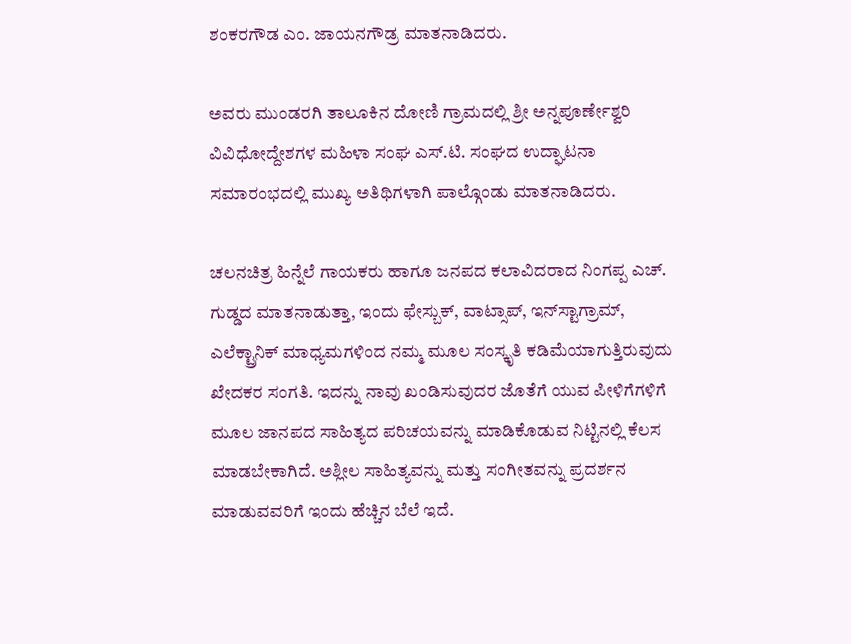ಶಂಕರಗೌಡ ಎಂ. ಜಾಯನಗೌಡ್ರ ಮಾತನಾಡಿದರು.

ಅವರು ಮುಂಡರಗಿ ತಾಲೂಕಿನ ದೋಣಿ ಗ್ರಾಮದಲ್ಲಿ ಶ್ರೀ ಅನ್ನಪೂರ್ಣೇಶ್ವರಿ ವಿವಿಧೋದ್ದೇಶಗಳ ಮಹಿಳಾ ಸಂಘ ಎಸ್.ಟಿ. ಸಂಘದ ಉದ್ಘಾಟನಾ ಸಮಾರಂಭದಲ್ಲಿ ಮುಖ್ಯ ಅತಿಥಿಗಳಾಗಿ ಪಾಲ್ಗೊಂಡು ಮಾತನಾಡಿದರು.

ಚಲನಚಿತ್ರ ಹಿನ್ನೆಲೆ ಗಾಯಕರು ಹಾಗೂ ಜನಪದ ಕಲಾವಿದರಾದ ನಿಂಗಪ್ಪ ಎಚ್. ಗುಡ್ಡದ ಮಾತನಾಡುತ್ತಾ, ಇಂದು ಫೇಸ್ಬುಕ್, ವಾಟ್ಸಾಪ್, ಇನ್‌ಸ್ಟಾಗ್ರಾಮ್, ಎಲೆಕ್ಟ್ರಾನಿಕ್ ಮಾಧ್ಯಮಗಳಿಂದ ನಮ್ಮ ಮೂಲ ಸಂಸ್ಕೃತಿ ಕಡಿಮೆಯಾಗುತ್ತಿರುವುದು ಖೇದಕರ ಸಂಗತಿ. ಇದನ್ನು ನಾವು ಖಂಡಿಸುವುದರ ಜೊತೆಗೆ ಯುವ ಪೀಳಿಗೆಗಳಿಗೆ ಮೂಲ ಜಾನಪದ ಸಾಹಿತ್ಯದ ಪರಿಚಯವನ್ನು ಮಾಡಿಕೊಡುವ ನಿಟ್ಟಿನಲ್ಲಿ ಕೆಲಸ ಮಾಡಬೇಕಾಗಿದೆ. ಅಶ್ಲೀಲ ಸಾಹಿತ್ಯವನ್ನು ಮತ್ತು ಸಂಗೀತವನ್ನು ಪ್ರದರ್ಶನ ಮಾಡುವವರಿಗೆ ಇಂದು ಹೆಚ್ಚಿನ ಬೆಲೆ ಇದೆ.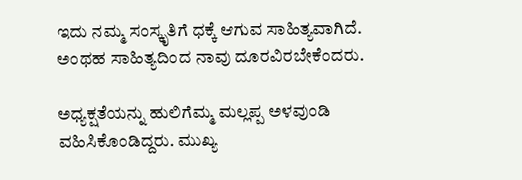ಇದು ನಮ್ಮ ಸಂಸ್ಕೃತಿಗೆ ಧಕ್ಕೆ ಆಗುವ ಸಾಹಿತ್ಯವಾಗಿದೆ. ಅಂಥಹ ಸಾಹಿತ್ಯದಿಂದ ನಾವು ದೂರವಿರಬೇಕೆಂದರು.

ಅಧ್ಯಕ್ಷತೆಯನ್ನು ಹುಲಿಗೆಮ್ಮ ಮಲ್ಲಪ್ಪ ಅಳವುಂಡಿ ವಹಿಸಿಕೊಂಡಿದ್ದರು. ಮುಖ್ಯ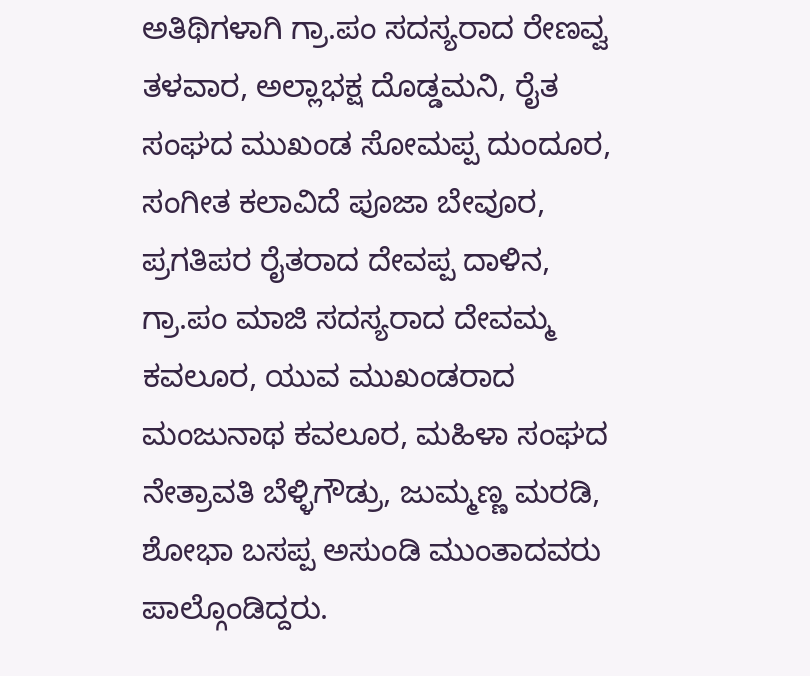ಅತಿಥಿಗಳಾಗಿ ಗ್ರಾ.ಪಂ ಸದಸ್ಯರಾದ ರೇಣವ್ವ ತಳವಾರ, ಅಲ್ಲಾಭಕ್ಷ ದೊಡ್ಡಮನಿ, ರೈತ ಸಂಘದ ಮುಖಂಡ ಸೋಮಪ್ಪ ದುಂದೂರ, ಸಂಗೀತ ಕಲಾವಿದೆ ಪೂಜಾ ಬೇವೂರ, ಪ್ರಗತಿಪರ ರೈತರಾದ ದೇವಪ್ಪ ದಾಳಿನ, ಗ್ರಾ.ಪಂ ಮಾಜಿ ಸದಸ್ಯರಾದ ದೇವಮ್ಮ ಕವಲೂರ, ಯುವ ಮುಖಂಡರಾದ ಮಂಜುನಾಥ ಕವಲೂರ, ಮಹಿಳಾ ಸಂಘದ ನೇತ್ರಾವತಿ ಬೆಳ್ಳಿಗೌಡ್ರು, ಜುಮ್ಮಣ್ಣ ಮರಡಿ, ಶೋಭಾ ಬಸಪ್ಪ ಅಸುಂಡಿ ಮುಂತಾದವರು ಪಾಲ್ಗೊಂಡಿದ್ದರು.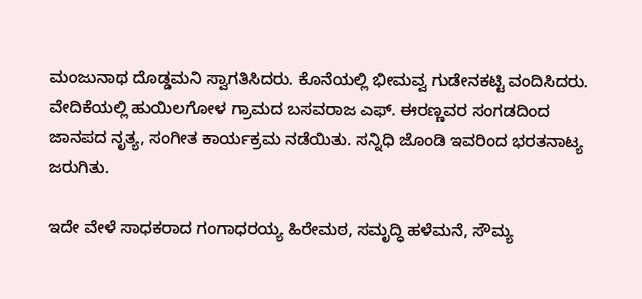ಮಂಜುನಾಥ ದೊಡ್ಡಮನಿ ಸ್ವಾಗತಿಸಿದರು. ಕೊನೆಯಲ್ಲಿ ಭೀಮವ್ವ ಗುಡೇನಕಟ್ಟಿ ವಂದಿಸಿದರು. ವೇದಿಕೆಯಲ್ಲಿ ಹುಯಿಲಗೋಳ ಗ್ರಾಮದ ಬಸವರಾಜ ಎಫ್. ಈರಣ್ಣವರ ಸಂಗಡದಿಂದ ಜಾನಪದ ನೃತ್ಯ, ಸಂಗೀತ ಕಾರ್ಯಕ್ರಮ ನಡೆಯಿತು. ಸನ್ನಿಧಿ ಜೊಂಡಿ ಇವರಿಂದ ಭರತನಾಟ್ಯ ಜರುಗಿತು.

ಇದೇ ವೇಳೆ ಸಾಧಕರಾದ ಗಂಗಾಧರಯ್ಯ ಹಿರೇಮಠ, ಸಮೃದ್ಧಿ ಹಳೆಮನೆ, ಸೌಮ್ಯ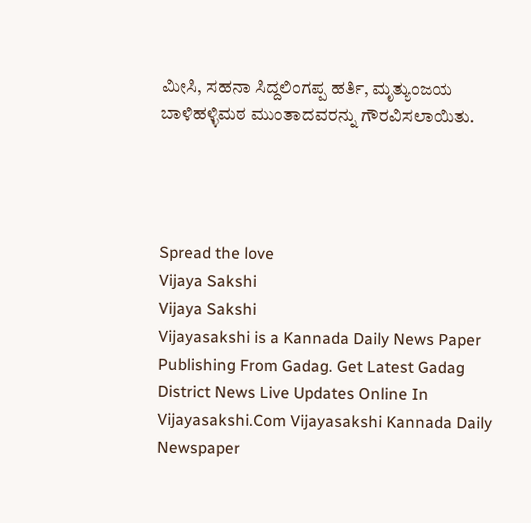ಮೀಸಿ, ಸಹನಾ ಸಿದ್ದಲಿಂಗಪ್ಪ ಹರ್ತಿ, ಮೃತ್ಯುಂಜಯ ಬಾಳಿಹಳ್ಳಿಮಠ ಮುಂತಾದವರನ್ನು ಗೌರವಿಸಲಾಯಿತು.




Spread the love
Vijaya Sakshi
Vijaya Sakshi
Vijayasakshi is a Kannada Daily News Paper Publishing From Gadag. Get Latest Gadag District News Live Updates Online In Vijayasakshi.Com Vijayasakshi Kannada Daily Newspaper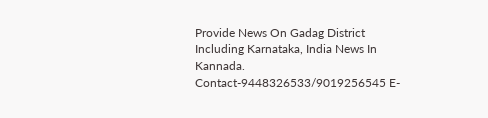Provide News On Gadag District Including Karnataka, India News In Kannada. Contact-9448326533/9019256545 E-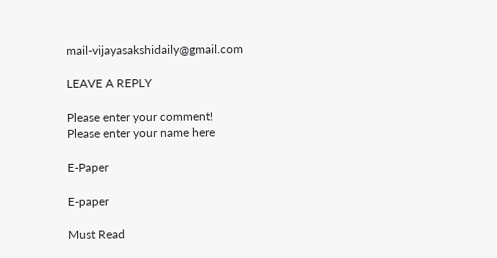mail-vijayasakshidaily@gmail.com

LEAVE A REPLY

Please enter your comment!
Please enter your name here

E-Paper

E-paper

Must Read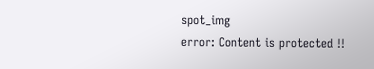spot_img
error: Content is protected !!